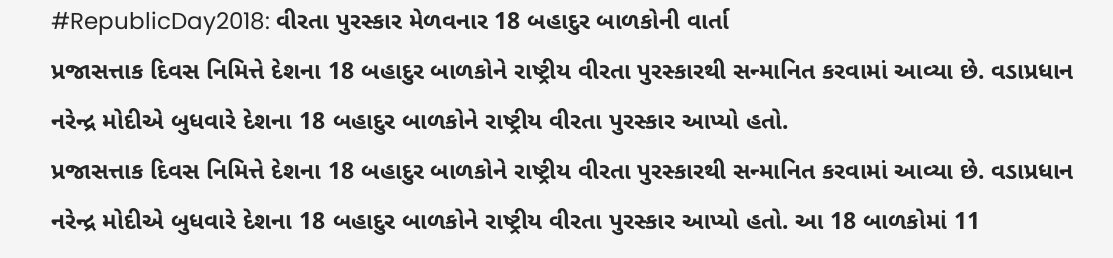#RepublicDay2018: વીરતા પુરસ્કાર મેળવનાર 18 બહાદુર બાળકોની વાર્તા
પ્રજાસત્તાક દિવસ નિમિત્તે દેશના 18 બહાદુર બાળકોને રાષ્ટ્રીય વીરતા પુરસ્કારથી સન્માનિત કરવામાં આવ્યા છે. વડાપ્રધાન નરેન્દ્ર મોદીએ બુધવારે દેશના 18 બહાદુર બાળકોને રાષ્ટ્રીય વીરતા પુરસ્કાર આપ્યો હતો.
પ્રજાસત્તાક દિવસ નિમિત્તે દેશના 18 બહાદુર બાળકોને રાષ્ટ્રીય વીરતા પુરસ્કારથી સન્માનિત કરવામાં આવ્યા છે. વડાપ્રધાન નરેન્દ્ર મોદીએ બુધવારે દેશના 18 બહાદુર બાળકોને રાષ્ટ્રીય વીરતા પુરસ્કાર આપ્યો હતો. આ 18 બાળકોમાં 11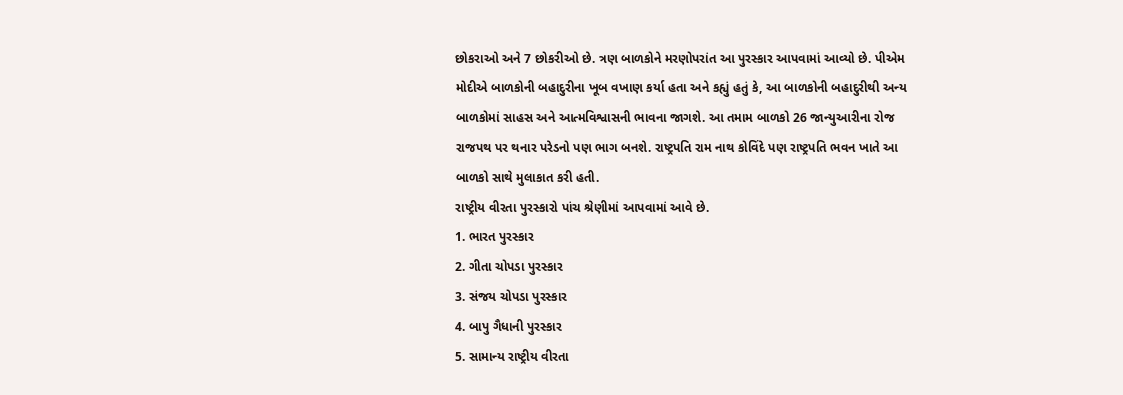છોકરાઓ અને 7 છોકરીઓ છે. ત્રણ બાળકોને મરણોપરાંત આ પુરસ્કાર આપવામાં આવ્યો છે. પીએમ મોદીએ બાળકોની બહાદુરીના ખૂબ વખાણ કર્યા હતા અને કહ્યું હતું કે, આ બાળકોની બહાદુરીથી અન્ય બાળકોમાં સાહસ અને આત્મવિશ્વાસની ભાવના જાગશે. આ તમામ બાળકો 26 જાન્યુઆરીના રોજ રાજપથ પર થનાર પરેડનો પણ ભાગ બનશે. રાષ્ટ્રપતિ રામ નાથ કોવિંદે પણ રાષ્ટ્રપતિ ભવન ખાતે આ બાળકો સાથે મુલાકાત કરી હતી.
રાષ્ટ્રીય વીરતા પુરસ્કારો પાંચ શ્રેણીમાં આપવામાં આવે છે.
1. ભારત પુરસ્કાર
2. ગીતા ચોપડા પુરસ્કાર
3. સંજય ચોપડા પુરસ્કાર
4. બાપુ ગૈધાની પુરસ્કાર
5. સામાન્ય રાષ્ટ્રીય વીરતા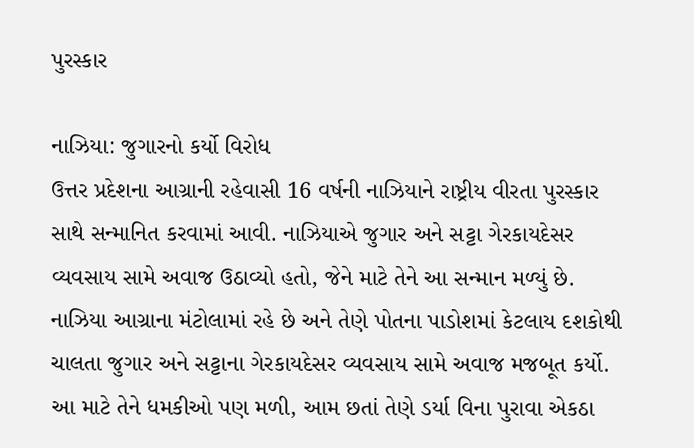પુરસ્કાર

નાઝિયા: જુગારનો કર્યો વિરોધ
ઉત્તર પ્રદેશના આગ્રાની રહેવાસી 16 વર્ષની નાઝિયાને રાષ્ટ્રીય વીરતા પુરસ્કાર સાથે સન્માનિત કરવામાં આવી. નાઝિયાએ જુગાર અને સટ્ટા ગેરકાયદેસર વ્યવસાય સામે અવાજ ઉઠાવ્યો હતો, જેને માટે તેને આ સન્માન મળ્યું છે. નાઝિયા આગ્રાના મંટોલામાં રહે છે અને તેણે પોતના પાડોશમાં કેટલાય દશકોથી ચાલતા જુગાર અને સટ્ટાના ગેરકાયદેસર વ્યવસાય સામે અવાજ મજબૂત કર્યો. આ માટે તેને ધમકીઓ પણ મળી, આમ છતાં તેણે ડર્યા વિના પુરાવા એકઠા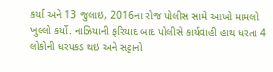કર્યા અને 13 જુલાઇ, 2016ના રોજ પોલીસ સામે આખો મામલો ખુલ્લો કર્યો. નાઝિયાની ફરિયાદ બાદ પોલીસે કાર્યવાહી હાથ ધરતા 4 લોકોની ધરપકડ થઇ અને સટ્ટાનો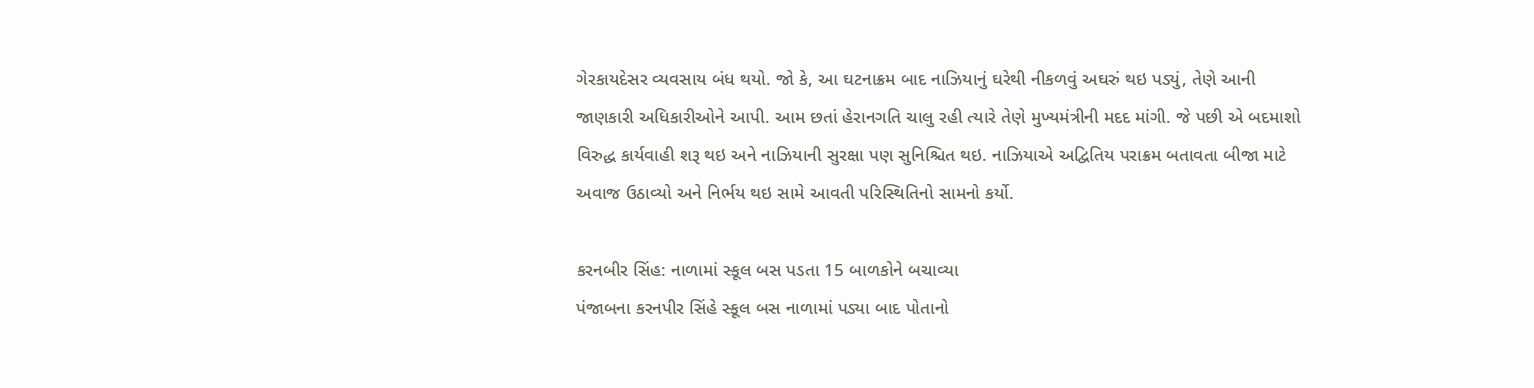ગેરકાયદેસર વ્યવસાય બંધ થયો. જો કે, આ ઘટનાક્રમ બાદ નાઝિયાનું ઘરેથી નીકળવું અઘરું થઇ પડ્યું, તેણે આની જાણકારી અધિકારીઓને આપી. આમ છતાં હેરાનગતિ ચાલુ રહી ત્યારે તેણે મુખ્યમંત્રીની મદદ માંગી. જે પછી એ બદમાશો વિરુદ્ધ કાર્યવાહી શરૂ થઇ અને નાઝિયાની સુરક્ષા પણ સુનિશ્ચિત થઇ. નાઝિયાએ અદ્વિતિય પરાક્રમ બતાવતા બીજા માટે અવાજ ઉઠાવ્યો અને નિર્ભય થઇ સામે આવતી પરિસ્થિતિનો સામનો કર્યો.

કરનબીર સિંહ: નાળામાં સ્કૂલ બસ પડતા 15 બાળકોને બચાવ્યા
પંજાબના કરનપીર સિંહે સ્કૂલ બસ નાળામાં પડ્યા બાદ પોતાનો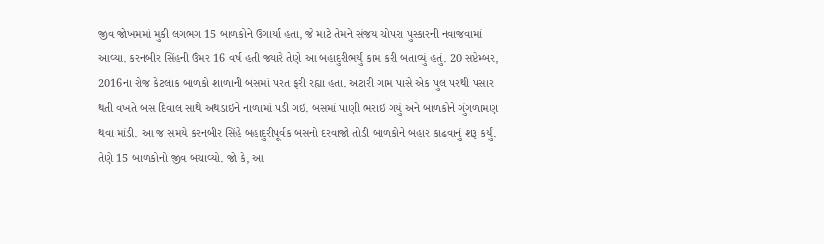જીવ જોખમમાં મુકી લગભગ 15 બાળકોને ઉગાર્યા હતા, જે માટે તેમને સંજય ચોપરા પુસ્કારની નવાજવામાં આવ્યા. કરનબીર સિંહની ઉંમર 16 વર્ષ હતી જ્યારે તેણે આ બહાદુરીભર્યું કામ કરી બતાવ્યું હતું. 20 સપ્ટેમ્બર, 2016ના રોજ કેટલાક બાળકો શાળાની બસમાં પરત ફરી રહ્યા હતા. અટારી ગામ પાસે એક પુલ પરથી પસાર થતી વખતે બસ દિવાલ સાથે અથડાઇને નાળામાં પડી ગઇ. બસમાં પાણી ભરાઇ ગયું અને બાળકોને ગુંગળામણ થવા માંડી. આ જ સમયે કરનબીર સિંહે બહાદુરીપૂર્વક બસનો દરવાજો તોડી બાળકોને બહાર કાઢવાનું શરૂ કર્યું. તેણે 15 બાળકોનો જીવ બચાવ્યો. જો કે, આ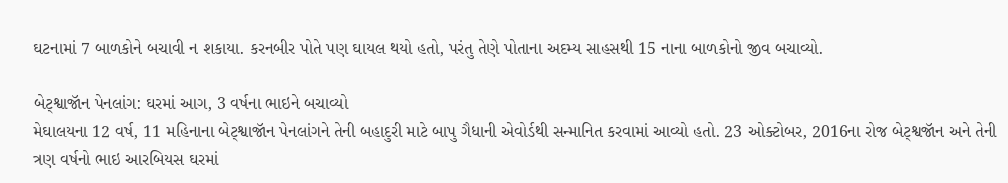ઘટનામાં 7 બાળકોને બચાવી ન શકાયા. કરનબીર પોતે પણ ઘાયલ થયો હતો, પરંતુ તેણે પોતાના અદમ્ય સાહસથી 15 નાના બાળકોનો જીવ બચાવ્યો.

બેટ્શ્વાજૉન પેનલાંગ: ઘરમાં આગ, 3 વર્ષના ભાઇને બચાવ્યો
મેઘાલયના 12 વર્ષ, 11 મહિનાના બેટ્શ્વાજૉન પેનલાંગને તેની બહાદુરી માટે બાપુ ગૈધાની એવોર્ડથી સન્માનિત કરવામાં આવ્યો હતો. 23 ઓક્ટોબર, 2016ના રોજ બેટ્શ્વજૉન અને તેની ત્રણ વર્ષનો ભાઇ આરબિયસ ઘરમાં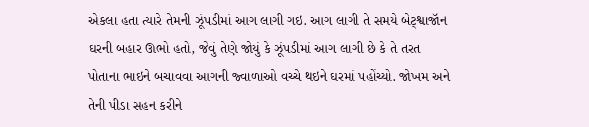એકલા હતા ત્યારે તેમની ઝૂંપડીમાં આગ લાગી ગઇ. આગ લાગી તે સમયે બેટ્શ્વાજૉન ઘરની બહાર ઊભો હતો, જેવું તેણે જોયું કે ઝૂંપડીમાં આગ લાગી છે કે તે તરત પોતાના ભાઇને બચાવવા આગની જ્વાળાઓ વચ્ચે થઇને ઘરમાં પહોંચ્યો. જોખમ અને તેની પીડા સહન કરીને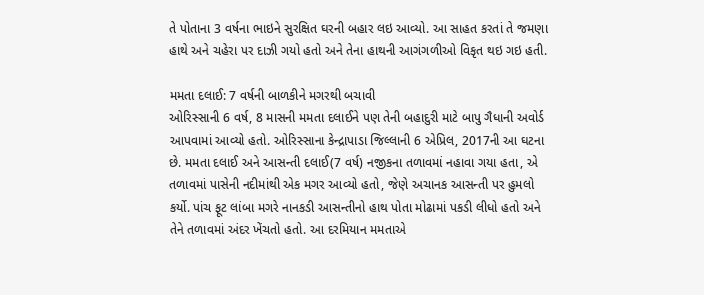તે પોતાના 3 વર્ષના ભાઇને સુરક્ષિત ઘરની બહાર લઇ આવ્યો. આ સાહત કરતાં તે જમણા હાથે અને ચહેરા પર દાઝી ગયો હતો અને તેના હાથની આગંગળીઓ વિકૃત થઇ ગઇ હતી.

મમતા દલાઈ: 7 વર્ષની બાળકીને મગરથી બચાવી
ઓરિસ્સાની 6 વર્ષ, 8 માસની મમતા દલાઈને પણ તેની બહાદુરી માટે બાપુ ગૈધાની અવોર્ડ આપવામાં આવ્યો હતો. ઓરિસ્સાના કેન્દ્રાપાડા જિલ્લાની 6 એપ્રિલ, 2017ની આ ઘટના છે. મમતા દલાઈ અને આસન્તી દલાઈ(7 વર્ષ) નજીકના તળાવમાં નહાવા ગયા હતા, એ તળાવમાં પાસેની નદીમાંથી એક મગર આવ્યો હતો, જેણે અચાનક આસન્તી પર હુમલો કર્યો. પાંચ ફૂટ લાંબા મગરે નાનકડી આસન્તીનો હાથ પોતા મોઢામાં પકડી લીધો હતો અને તેને તળાવમાં અંદર ખેંચતો હતો. આ દરમિયાન મમતાએ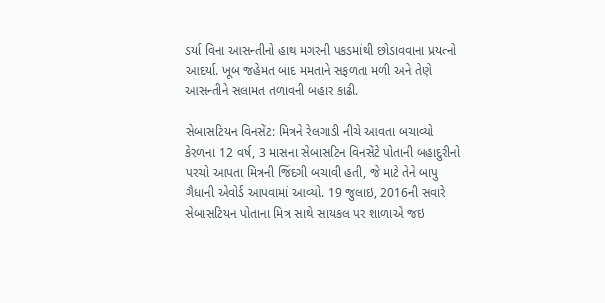ડર્યા વિના આસન્તીનો હાથ મગરની પકડમાંથી છોડાવવાના પ્રયત્નો આદર્યા. ખૂબ જહેમત બાદ મમતાને સફળતા મળી અને તેણે આસન્તીને સલામત તળાવની બહાર કાઢી.

સેબાસટિયન વિનસેંટ: મિત્રને રેલગાડી નીચે આવતા બચાવ્યો
કેરળના 12 વર્ષ, 3 માસના સેબાસટિન વિનસેંટે પોતાની બહાદુરીનો પરચો આપતા મિત્રની જિંદગી બચાવી હતી, જે માટે તેને બાપુ ગૈધાની એવોર્ડ આપવામાં આવ્યો. 19 જુલાઇ, 2016ની સવારે સેબાસટિયન પોતાના મિત્ર સાથે સાયકલ પર શાળાએ જઇ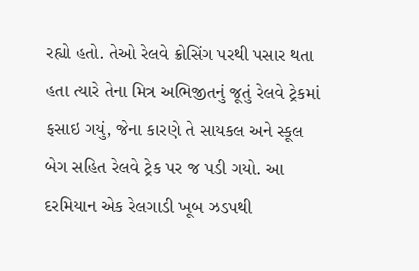રહ્યો હતો. તેઓ રેલવે ક્રોસિંગ પરથી પસાર થતા હતા ત્યારે તેના મિત્ર અભિજીતનું જૂતું રેલવે ટ્રેકમાં ફસાઇ ગયું, જેના કારણે તે સાયકલ અને સ્કૂલ બેગ સહિત રેલવે ટ્રેક પર જ પડી ગયો. આ દરમિયાન એક રેલગાડી ખૂબ ઝડપથી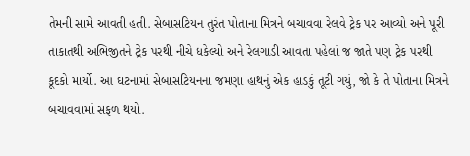તેમની સામે આવતી હતી. સેબાસટિયન તુરંત પોતાના મિત્રને બચાવવા રેલવે ટ્રેક પર આવ્યો અને પૂરી તાકાતથી અભિજીતને ટ્રેક પરથી નીચે ધકેલ્યો અને રેલગાડી આવતા પહેલાં જ જાતે પણ ટ્રેક પરથી કૂદકો માર્યો. આ ઘટનામાં સેબાસટિયનના જમણા હાથનું એક હાડકું તૂટી ગયું, જો કે તે પોતાના મિત્રને બચાવવામાં સફળ થયો.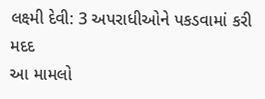લક્ષ્મી દેવી: 3 અપરાધીઓને પકડવામાં કરી મદદ
આ મામલો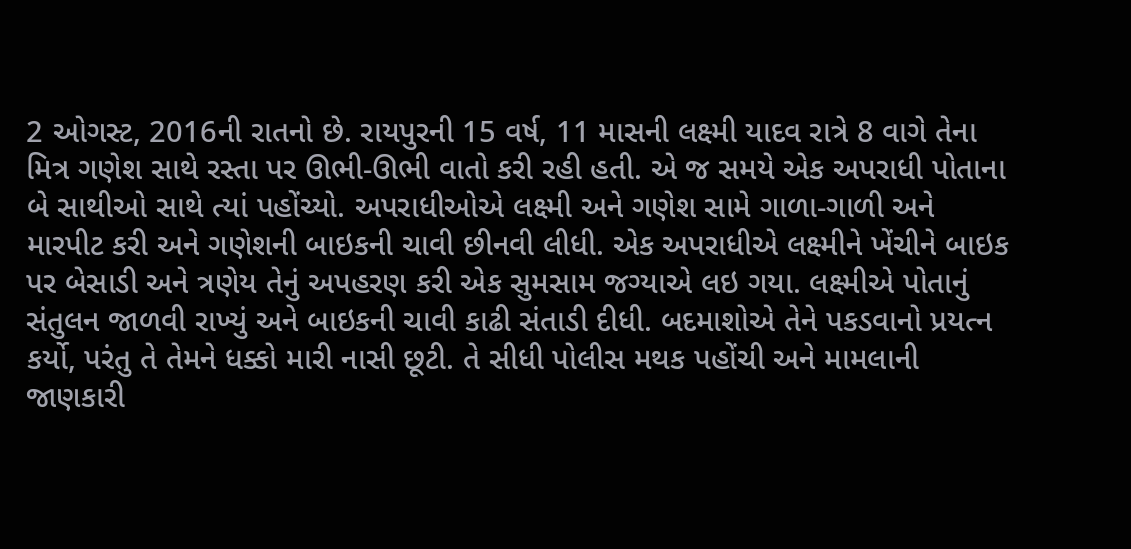2 ઓગસ્ટ, 2016ની રાતનો છે. રાયપુરની 15 વર્ષ, 11 માસની લક્ષ્મી યાદવ રાત્રે 8 વાગે તેના મિત્ર ગણેશ સાથે રસ્તા પર ઊભી-ઊભી વાતો કરી રહી હતી. એ જ સમયે એક અપરાધી પોતાના બે સાથીઓ સાથે ત્યાં પહોંચ્યો. અપરાધીઓએ લક્ષ્મી અને ગણેશ સામે ગાળા-ગાળી અને મારપીટ કરી અને ગણેશની બાઇકની ચાવી છીનવી લીધી. એક અપરાધીએ લક્ષ્મીને ખેંચીને બાઇક પર બેસાડી અને ત્રણેય તેનું અપહરણ કરી એક સુમસામ જગ્યાએ લઇ ગયા. લક્ષ્મીએ પોતાનું સંતુલન જાળવી રાખ્યું અને બાઇકની ચાવી કાઢી સંતાડી દીધી. બદમાશોએ તેને પકડવાનો પ્રયત્ન કર્યો, પરંતુ તે તેમને ધક્કો મારી નાસી છૂટી. તે સીધી પોલીસ મથક પહોંચી અને મામલાની જાણકારી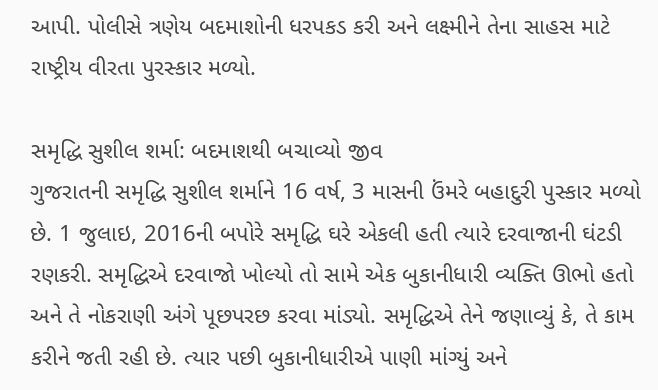આપી. પોલીસે ત્રણેય બદમાશોની ધરપકડ કરી અને લક્ષ્મીને તેના સાહસ માટે રાષ્ટ્રીય વીરતા પુરસ્કાર મળ્યો.

સમૃદ્ધિ સુશીલ શર્મા: બદમાશથી બચાવ્યો જીવ
ગુજરાતની સમૃદ્ધિ સુશીલ શર્માને 16 વર્ષ, 3 માસની ઉંમરે બહાદુરી પુસ્કાર મળ્યો છે. 1 જુલાઇ, 2016ની બપોરે સમૃદ્ધિ ઘરે એકલી હતી ત્યારે દરવાજાની ઘંટડી રણકરી. સમૃદ્ધિએ દરવાજો ખોલ્યો તો સામે એક બુકાનીધારી વ્યક્તિ ઊભો હતો અને તે નોકરાણી અંગે પૂછપરછ કરવા માંડ્યો. સમૃદ્ધિએ તેને જણાવ્યું કે, તે કામ કરીને જતી રહી છે. ત્યાર પછી બુકાનીધારીએ પાણી માંગ્યું અને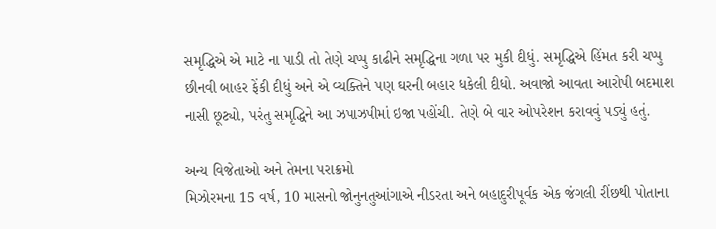સમૃદ્ધિએ એ માટે ના પાડી તો તેણે ચપ્પુ કાઢીને સમૃદ્ધિના ગળા પર મુકી દીધું. સમૃદ્ધિએ હિંમત કરી ચપ્પુ છીનવી બાહર ફેંકી દીધું અને એ વ્યક્તિને પણ ઘરની બહાર ધકેલી દીધો. અવાજો આવતા આરોપી બદમાશ નાસી છૂટ્યો, પરંતુ સમૃદ્ધિને આ ઝપાઝપીમાં ઇજા પહોંચી. તેણે બે વાર ઓપરેશન કરાવવું પડ્યું હતું.

અન્ય વિજેતાઓ અને તેમના પરાક્રમો
મિઝોરમના 15 વર્ષ, 10 માસનો જોનુનતુઆંગાએ નીડરતા અને બહાદુરીપૂર્વક એક જંગલી રીંછથી પોતાના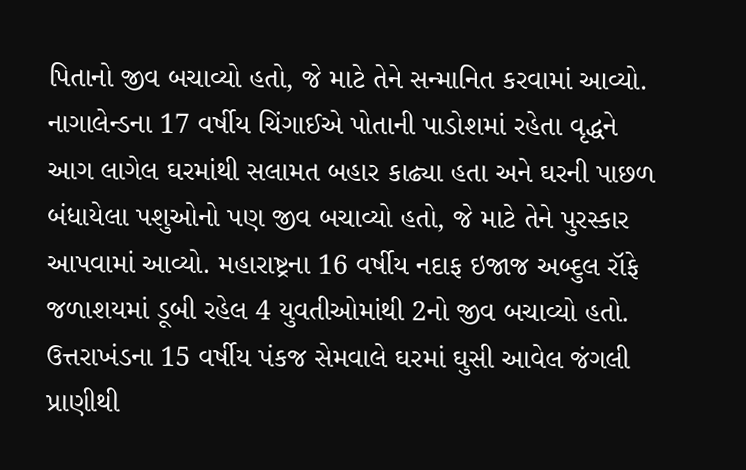પિતાનો જીવ બચાવ્યો હતો, જે માટે તેને સન્માનિત કરવામાં આવ્યો. નાગાલેન્ડના 17 વર્ષીય ચિંગાઈએ પોતાની પાડોશમાં રહેતા વૃદ્ધને આગ લાગેલ ઘરમાંથી સલામત બહાર કાઢ્યા હતા અને ઘરની પાછળ બંધાયેલા પશુઓનો પણ જીવ બચાવ્યો હતો, જે માટે તેને પુરસ્કાર આપવામાં આવ્યો. મહારાષ્ટ્રના 16 વર્ષીય નદાફ ઇજાજ અબ્દુલ રૉફે જળાશયમાં ડૂબી રહેલ 4 યુવતીઓમાંથી 2નો જીવ બચાવ્યો હતો. ઉત્તરાખંડના 15 વર્ષીય પંકજ સેમવાલે ઘરમાં ઘુસી આવેલ જંગલી પ્રાણીથી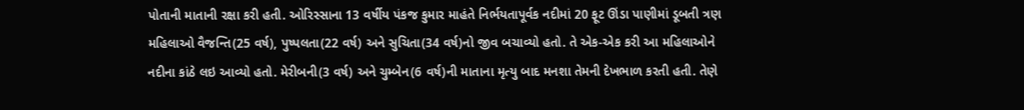પોતાની માતાની રક્ષા કરી હતી. ઓરિસ્સાના 13 વર્ષીય પંકજ કુમાર માહંતે નિર્ભયતાપૂર્વક નદીમાં 20 ફૂટ ઊંડા પાણીમાં ડૂબતી ત્રણ મહિલાઓ વૈજન્તિ(25 વર્ષ), પુષ્પલતા(22 વર્ષ) અને સુચિતા(34 વર્ષ)નો જીવ બચાવ્યો હતો. તે એક-એક કરી આ મહિલાઓને નદીના કાંઠે લઇ આવ્યો હતો. મેરીબની(3 વર્ષ) અને ચુમ્બેન(6 વર્ષ)ની માતાના મૃત્યુ બાદ મનશા તેમની દેખભાળ કરતી હતી. તેણે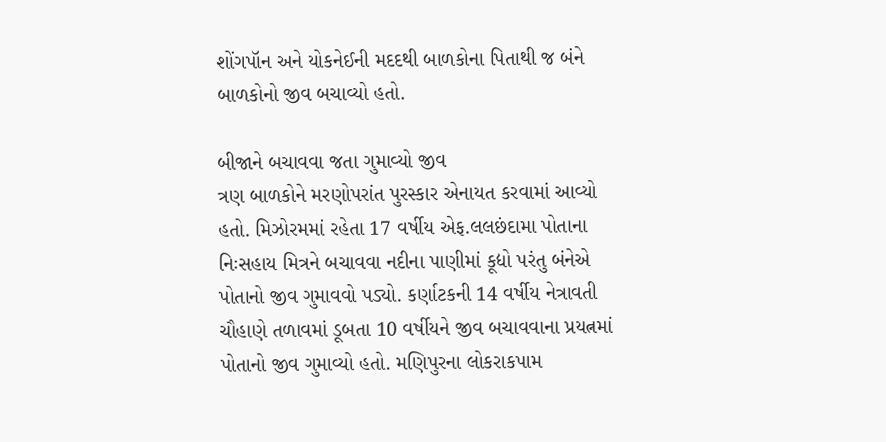શોંગપૉન અને યોકનેઈની મદદથી બાળકોના પિતાથી જ બંને બાળકોનો જીવ બચાવ્યો હતો.

બીજાને બચાવવા જતા ગુમાવ્યો જીવ
ત્રણ બાળકોને મરણોપરાંત પુરસ્કાર એનાયત કરવામાં આવ્યો હતો. મિઝોરમમાં રહેતા 17 વર્ષીય એફ.લલછંદામા પોતાના નિઃસહાય મિત્રને બચાવવા નદીના પાણીમાં કૂદ્યો પરંતુ બંનેએ પોતાનો જીવ ગુમાવવો પડ્યો. કર્ણાટકની 14 વર્ષીય નેત્રાવતી ચૌહાણે તળાવમાં ડૂબતા 10 વર્ષીયને જીવ બચાવવાના પ્રયત્નમાં પોતાનો જીવ ગુમાવ્યો હતો. મણિપુરના લોકરાકપામ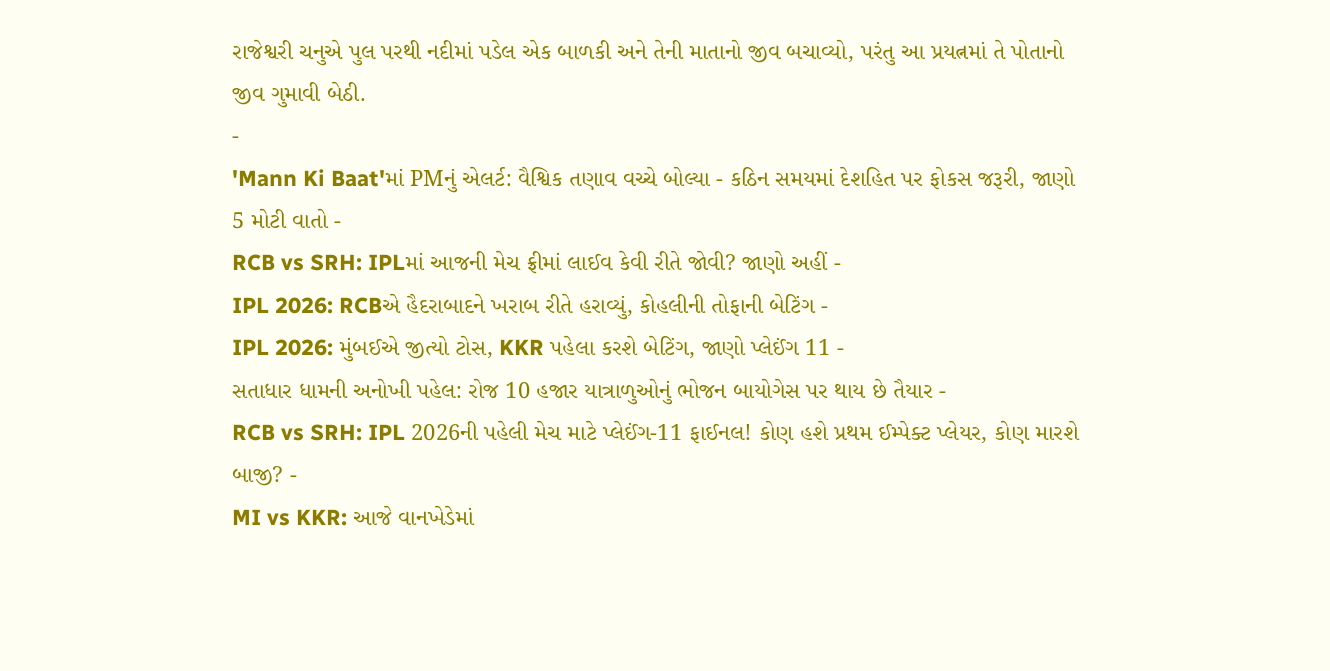રાજેશ્વરી ચનુએ પુલ પરથી નદીમાં પડેલ એક બાળકી અને તેની માતાનો જીવ બચાવ્યો, પરંતુ આ પ્રયત્નમાં તે પોતાનો જીવ ગુમાવી બેઠી.
-
'Mann Ki Baat'માં PMનું એલર્ટ: વૈશ્વિક તણાવ વચ્ચે બોલ્યા - કઠિન સમયમાં દેશહિત પર ફોકસ જરૂરી, જાણો 5 મોટી વાતો -
RCB vs SRH: IPLમાં આજની મેચ ફ્રીમાં લાઈવ કેવી રીતે જોવી? જાણો અહીં -
IPL 2026: RCBએ હૈદરાબાદને ખરાબ રીતે હરાવ્યું, કોહલીની તોફાની બેટિંગ -
IPL 2026: મુંબઈએ જીત્યો ટોસ, KKR પહેલા કરશે બેટિંગ, જાણો પ્લેઈંગ 11 -
સતાધાર ધામની અનોખી પહેલ: રોજ 10 હજાર યાત્રાળુઓનું ભોજન બાયોગેસ પર થાય છે તૈયાર -
RCB vs SRH: IPL 2026ની પહેલી મેચ માટે પ્લેઈંગ-11 ફાઈનલ! કોણ હશે પ્રથમ ઈમ્પેક્ટ પ્લેયર, કોણ મારશે બાજી? -
MI vs KKR: આજે વાનખેડેમાં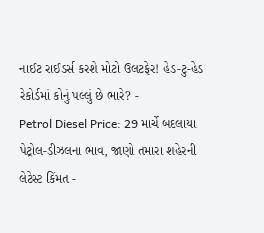નાઈટ રાઈડર્સ કરશે મોટો ઉલટફેર! હેડ-ટુ-હેડ રેકોર્ડમાં કોનું પલ્લું છે ભારે? -
Petrol Diesel Price: 29 માર્ચે બદલાયા પેટ્રોલ-ડીઝલના ભાવ, જાણો તમારા શહેરની લેટેસ્ટ કિંમત -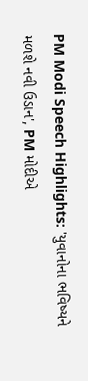PM Modi Speech Highlights: 'યુવાનોના ભવિષ્યને મળશે નવી ઉડાન', PM મોદીએ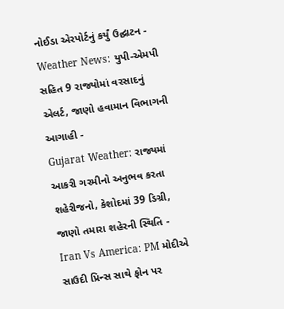નોઈડા એરપોર્ટનું કર્યું ઉદ્ઘાટન -
Weather News: યુપી-એમપી સહિત 9 રાજ્યોમાં વરસાદનું એલર્ટ, જાણો હવામાન વિભાગની આગાહી -
Gujarat Weather: રાજ્યમાં આકરી ગરમીનો અનુભવ કરતા શહેરીજનો, કેશોદમાં 39 ડિગ્રી, જાણો તમારા શહેરની સ્થિતિ -
Iran Vs America: PM મોદીએ સાઉદી પ્રિન્સ સાથે ફોન પર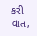કરી વાત,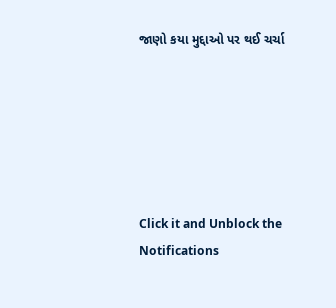જાણો કયા મુદ્દાઓ પર થઈ ચર્ચા






Click it and Unblock the Notifications